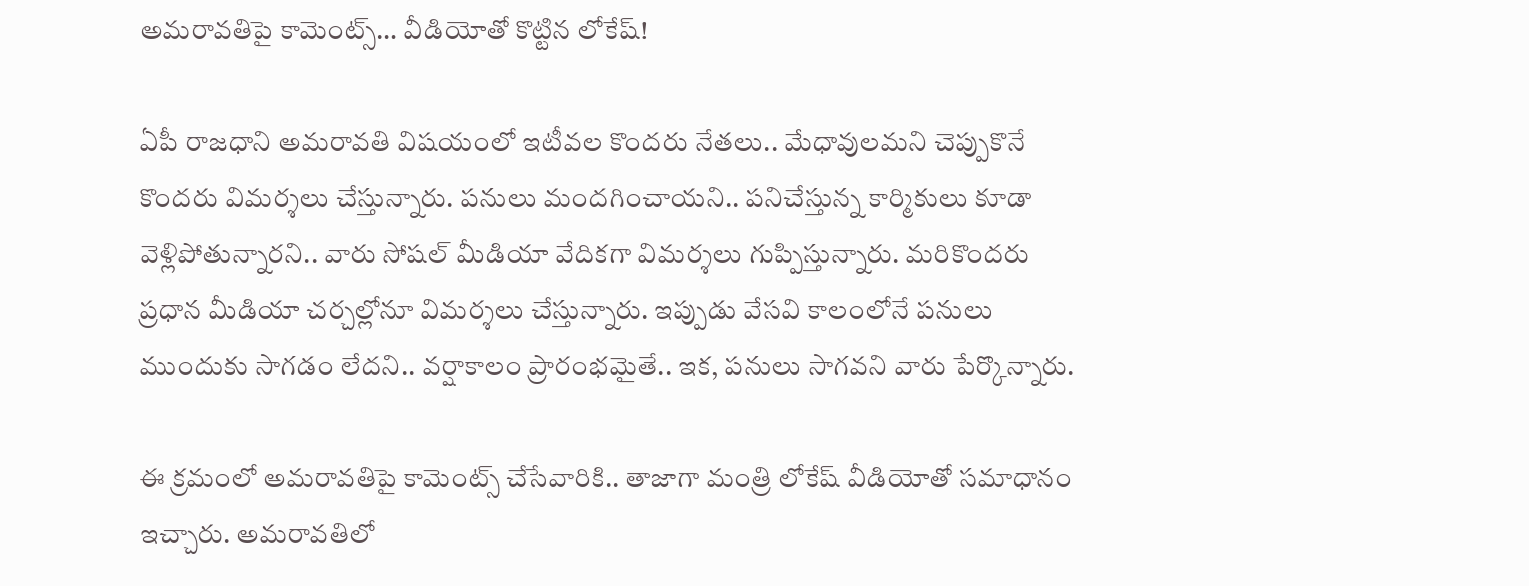అమ‌రావ‌తిపై కామెంట్స్‌… వీడియోతో కొట్టిన లోకేష్‌!

ఏపీ రాజ‌ధాని అమ‌రావ‌తి విష‌యంలో ఇటీవ‌ల కొంద‌రు నేత‌లు.. మేధావుల‌మ‌ని చెప్పుకొనే కొంద‌రు విమ‌ర్శ‌లు చేస్తున్నారు. ప‌నులు మంద‌గించాయ‌ని.. ప‌నిచేస్తున్న కార్మికులు కూడా వెళ్లిపోతున్నార‌ని.. వారు సోష‌ల్ మీడియా వేదిక‌గా విమ‌ర్శ‌లు గుప్పిస్తున్నారు. మ‌రికొంద‌రు ప్ర‌ధాన మీడియా చ‌ర్చ‌ల్లోనూ విమ‌ర్శ‌లు చేస్తున్నారు. ఇప్పుడు వేస‌వి కాలంలోనే ప‌నులు ముందుకు సాగ‌డం లేద‌ని.. వ‌ర్షాకాలం ప్రారంభ‌మైతే.. ఇక‌, ప‌నులు సాగ‌వ‌ని వారు పేర్కొన్నారు.

ఈ క్ర‌మంలో అమ‌రావ‌తిపై కామెంట్స్ చేసేవారికి.. తాజాగా మంత్రి లోకేష్ వీడియోతో స‌మాధానం ఇచ్చారు. అమ‌రావ‌తిలో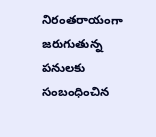నిరంత‌రాయంగా జ‌రుగుతున్న ప‌నుల‌కు సంబంధించిన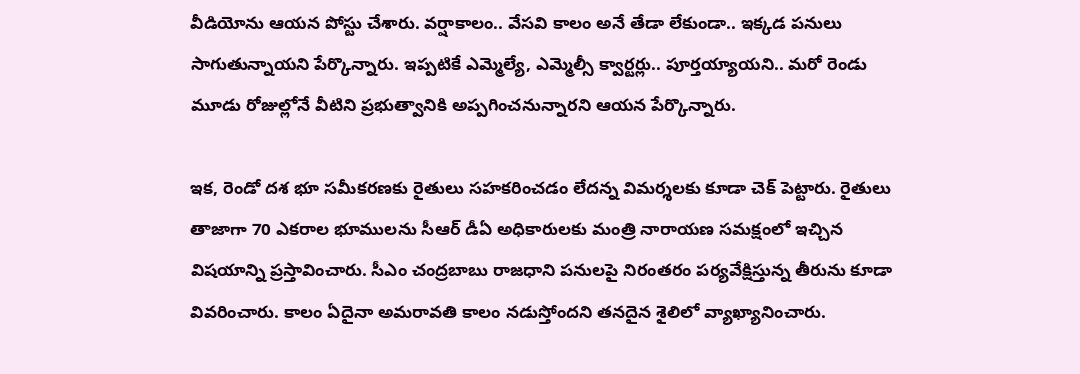వీడియోను ఆయ‌న పోస్టు చేశారు. వ‌ర్షాకాలం.. వేస‌వి కాలం అనే తేడా లేకుండా.. ఇక్క‌డ ప‌నులు సాగుతున్నాయ‌ని పేర్కొన్నారు. ఇప్ప‌టికే ఎమ్మెల్యే, ఎమ్మెల్సీ క్వార్ట‌ర్లు.. పూర్త‌య్యాయ‌ని.. మ‌రో రెండు మూడు రోజుల్లోనే వీటిని ప్ర‌భుత్వానికి అప్ప‌గించ‌నున్నార‌ని ఆయ‌న పేర్కొన్నారు.

ఇక‌, రెండో ద‌శ భూ స‌మీక‌ర‌ణ‌కు రైతులు స‌హ‌క‌రించ‌డం లేద‌న్న విమ‌ర్శ‌ల‌కు కూడా చెక్ పెట్టారు. రైతులు తాజాగా 70 ఎక‌రాల భూముల‌ను సీఆర్ డీఏ అధికారుల‌కు మంత్రి నారాయ‌ణ స‌మ‌క్షంలో ఇచ్చిన విష‌యాన్ని ప్ర‌స్తావించారు. సీఎం చంద్ర‌బాబు రాజ‌ధాని ప‌నుల‌పై నిరంత‌రం ప‌ర్య‌వేక్షిస్తున్న తీరును కూడా వివ‌రించారు. కాలం ఏదైనా అమ‌రావ‌తి కాలం నడుస్తోంద‌ని త‌న‌దైన శైలిలో వ్యాఖ్యానించారు.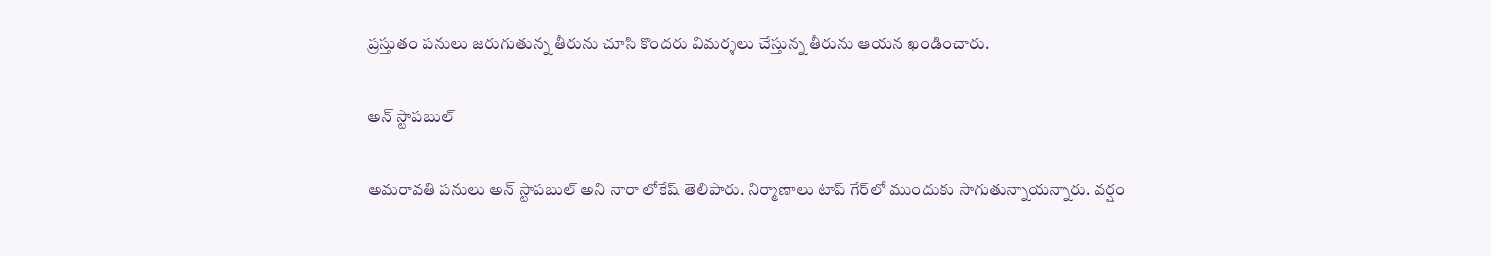ప్ర‌స్తుతం ప‌నులు జ‌రుగుతున్న తీరును చూసి కొంద‌రు విమ‌ర్శ‌లు చేస్తున్న తీరును ఆయ‌న ఖండించారు.

అన్ స్టాప‌బుల్‌

అమ‌రావ‌తి ప‌నులు అన్ స్టాప‌బుల్ అని నారా లోకేష్ తెలిపారు. నిర్మాణాలు టాప్ గేర్‌లో ముందుకు సాగుతున్నాయ‌న్నారు. వర్షం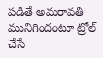పడితే అమరావతి మునిగిందంటూ ట్రోల్ చేసే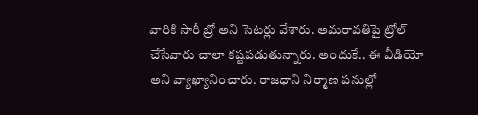వారికి సారీ బ్రో అని సెట‌ర్లు వేశారు. అమ‌రావ‌తిపై ట్రోల్ చేసేవారు చాలా క‌ష్ట‌ప‌డుతున్నారు. అందుకే.. ఈ వీడియో అని వ్యాఖ్యానించారు. రాజ‌ధాని నిర్మాణ ప‌నుల్లో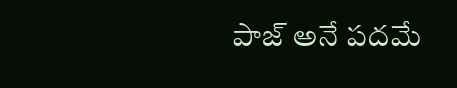పాజ్‌ అనే ప‌ద‌మే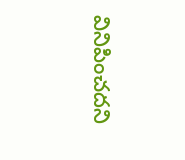వినిపించ‌ద‌ని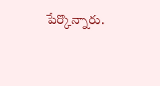పేర్కొన్నారు.